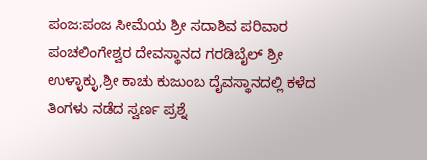ಪಂಜ:ಪಂಜ ಸೀಮೆಯ ಶ್ರೀ ಸದಾಶಿವ ಪರಿವಾರ ಪಂಚಲಿಂಗೇಶ್ವರ ದೇವಸ್ಥಾನದ ಗರಡಿಬೈಲ್ ಶ್ರೀ ಉಳ್ಳಾಕ್ಳು,ಶ್ರೀ ಕಾಚು ಕುಜುಂಬ ದೈವಸ್ಥಾನದಲ್ಲಿ ಕಳೆದ ತಿಂಗಳು ನಡೆದ ಸ್ವರ್ಣ ಪ್ರಶ್ನೆ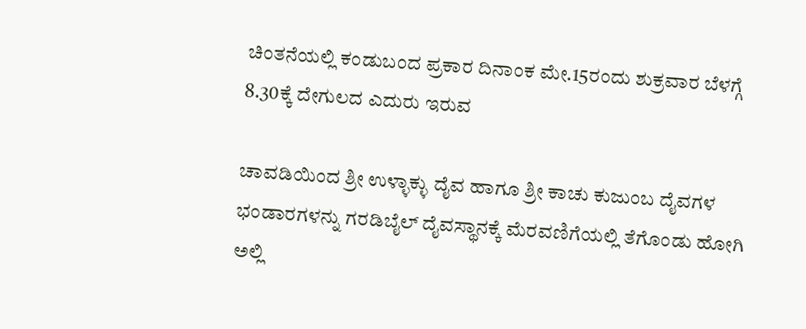ಚಿಂತನೆಯಲ್ಲಿ ಕಂಡುಬಂದ ಪ್ರಕಾರ ದಿನಾಂಕ ಮೇ.15ರಂದು ಶುಕ್ರವಾರ ಬೆಳಗ್ಗೆ 8.30ಕ್ಕೆ ದೇಗುಲದ ಎದುರು ಇರುವ

ಚಾವಡಿಯಿಂದ ಶ್ರೀ ಉಳ್ಳಾಕ್ಳು ದೈವ ಹಾಗೂ ಶ್ರೀ ಕಾಚು ಕುಜುಂಬ ದೈವಗಳ ಭಂಡಾರಗಳನ್ನು ಗರಡಿಬೈಲ್ ದೈವಸ್ಥಾನಕ್ಕೆ ಮೆರವಣಿಗೆಯಲ್ಲಿ ತೆಗೊಂಡು ಹೋಗಿ ಅಲ್ಲಿ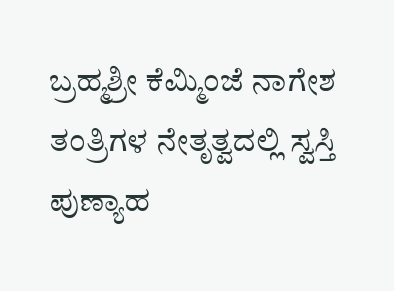ಬ್ರಹ್ಮಶ್ರೀ ಕೆಮ್ಮಿಂಜೆ ನಾಗೇಶ ತಂತ್ರಿಗಳ ನೇತೃತ್ವದಲ್ಲಿ ಸ್ವಸ್ತಿ ಪುಣ್ಯಾಹ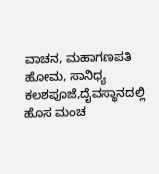ವಾಚನ, ಮಹಾಗಣಪತಿ ಹೋಮ, ಸಾನಿಧ್ಯ ಕಲಶಪೂಜೆ,ದೈವಸ್ಥಾನದಲ್ಲಿ ಹೊಸ ಮಂಚ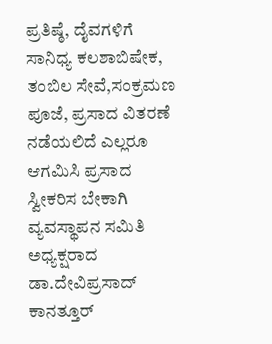ಪ್ರತಿಷ್ಠೆ, ದೈವಗಳಿಗೆ ಸಾನಿಧ್ಯ ಕಲಶಾಬಿಷೇಕ, ತಂಬಿಲ ಸೇವೆ,ಸಂಕ್ರಮಣ ಪೂಜೆ, ಪ್ರಸಾದ ವಿತರಣೆ ನಡೆಯಲಿದೆ ಎಲ್ಲರೂ ಆಗಮಿಸಿ ಪ್ರಸಾದ ಸ್ವೀಕರಿಸ ಬೇಕಾಗಿ ವ್ಯವಸ್ಥಾಪನ ಸಮಿತಿ ಅಧ್ಯಕ್ಷರಾದ ಡಾ.ದೇವಿಪ್ರಸಾದ್ ಕಾನತ್ತೂರ್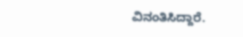ವಿನಂತಿಸಿದ್ದಾರೆ.